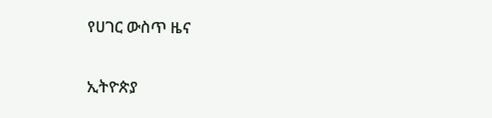የሀገር ውስጥ ዜና

ኢትዮጵያ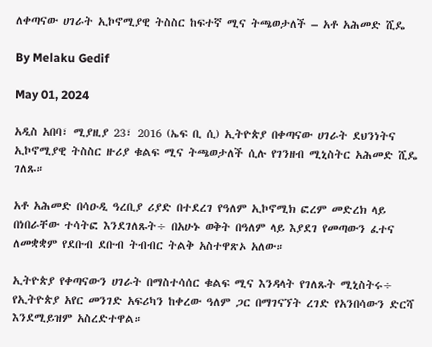ለቀጣናው ሀገራት ኢኮኖሚያዊ ትስስር ከፍተኛ ሚና ትጫወታለች – አቶ አሕመድ ሺዴ

By Melaku Gedif

May 01, 2024

አዲስ አበባ፣ ሚያዚያ 23፣ 2016 (ኤፍ ቢ ሲ) ኢትዮጵያ በቀጣናው ሀገራት ደህንነትና ኢኮኖሚያዊ ትስስር ዙሪያ ቁልፍ ሚና ትጫወታለች ሲሉ የገንዘብ ሚኒስትር አሕመድ ሺዴ ገለጹ።

አቶ አሕመድ በሳዑዲ ዓረቢያ ሪያድ በተደረገ የዓለም ኢኮኖሚክ ፎረም መድረክ ላይ በነበራቸው ተሳትፎ እንደገለጹት÷ በአሁኑ ወቅት በዓለም ላይ እያደገ የመጣውን ፈተና ለመቋቋም የደቡብ ደቡብ ትብብር ትልቅ አስተዋጽኦ አለው።

ኢትዮጵያ የቀጣናውን ሀገራት በማስተሳሰር ቁልፍ ሚና እንዳላት የገለጹት ሚኒስትሩ÷ የኢትዮጵያ አየር መንገድ አፍሪካን ከቀረው ዓለም ጋር በማገናኘት ረገድ የአንበሳውን ድርሻ እንደሚይዝም አስረድተዋል።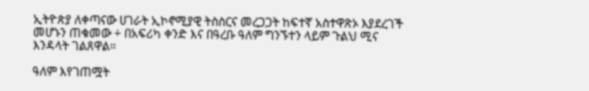ኢትዮጵያ ለቀጣናው ሀገራት ኢኮኖሚያዊ ትስስርና መረጋጋት ከፍተኛ አስተዋጽኦ እያደረገች መሆኑን ጠቁመው ÷ በአፍሪካ ቀንድ እና በዓረቡ ዓለም ግንኙተን ላይም ጉልህ ሚና እንዳላት ገልጸዋል።

ዓለም እየገጠሟት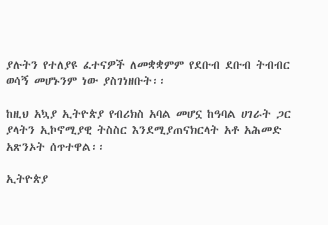ያሉትን የተለያዩ ፈተናዎች ለመቋቋምም የደቡብ ደቡብ ትብብር ወሳኝ መሆኑንም ነው ያስገነዘቡት፡፡

ከዚህ አኳያ ኢትዮጵያ የብሪክስ አባል መሆኗ ከዓባል ሀገራት ጋር ያላትን ኢኮኖሚያዊ ትስስር እንደሚያጠናክርላት አቶ አሕመድ አጽንኦት ሰጥተዋል፡፡

ኢትዮጵያ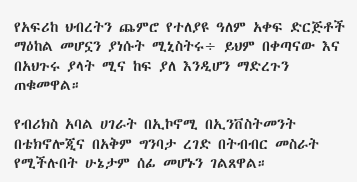የአፍሪከ ህብረትን ጨምሮ የተለያዩ ዓለም አቀፍ ድርጅቶች ማዕከል መሆኗን ያነሱት ሚኒስትሩ÷ ይህም በቀጣናው እና በአህጉሩ ያላት ሚና ከፍ ያለ እንዲሆን ማድረጉን ጠቁመዋል።

የብሪክስ አባል ሀገራት በኢኮኖሚ በኢንቨስትመንት በቴክኖሎጂና በአቅም ግንባታ ረገድ በትብብር መስራት የሚችሉበት ሁኔታም ሰፊ መሆኑን ገልጸዋል።